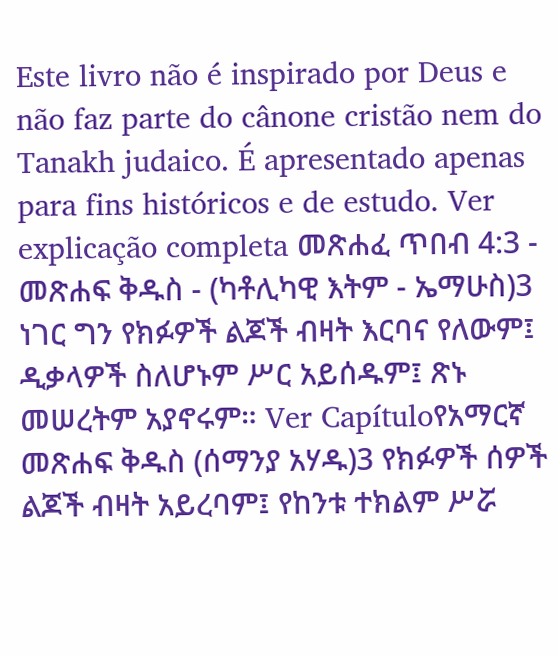Este livro não é inspirado por Deus e não faz parte do cânone cristão nem do Tanakh judaico. É apresentado apenas para fins históricos e de estudo. Ver explicação completa መጽሐፈ ጥበብ 4:3 - መጽሐፍ ቅዱስ - (ካቶሊካዊ እትም - ኤማሁስ)3 ነገር ግን የክፉዎች ልጆች ብዛት እርባና የለውም፤ ዲቃላዎች ስለሆኑም ሥር አይሰዱም፤ ጽኑ መሠረትም አያኖሩም። Ver Capítuloየአማርኛ መጽሐፍ ቅዱስ (ሰማንያ አሃዱ)3 የክፉዎች ሰዎች ልጆች ብዛት አይረባም፤ የከንቱ ተክልም ሥሯ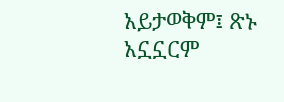አይታወቅም፤ ጽኑ አኗኗርም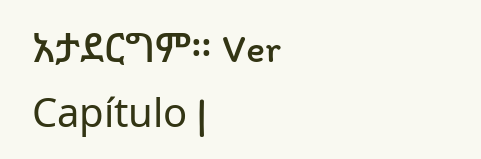አታደርግም። Ver Capítulo |